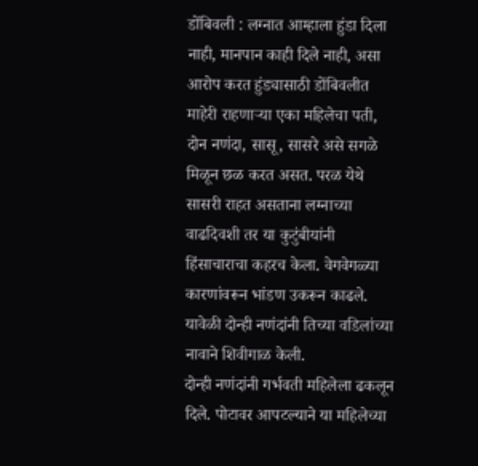डोंबिवली : लग्नात आम्हाला हुंडा दिला नाही, मानपान काही दिले नाही, असा आरोप करत हुंड्यासाठी डोंबिवलीत माहेरी राहणाऱ्या एका महिलेचा पती, दोन नणंदा, सासू, सासरे असे सगळे मिळून छळ करत असत. परळ येथे सासरी राहत असताना लग्नाच्या वाढदिवशी तर या कुटुंबीयांनी हिंसाचाराचा कहरच केला. वेगवेगळ्या कारणांवरून भांडण उकरून काढले. यावेळी दोन्ही नणंदांनी तिच्या वडिलांच्या नावाने शिवीगाळ केली.
दोन्ही नणंदांनी गर्भवती महिलेला ढकलून दिले. पोटावर आपटल्याने या महिलेच्या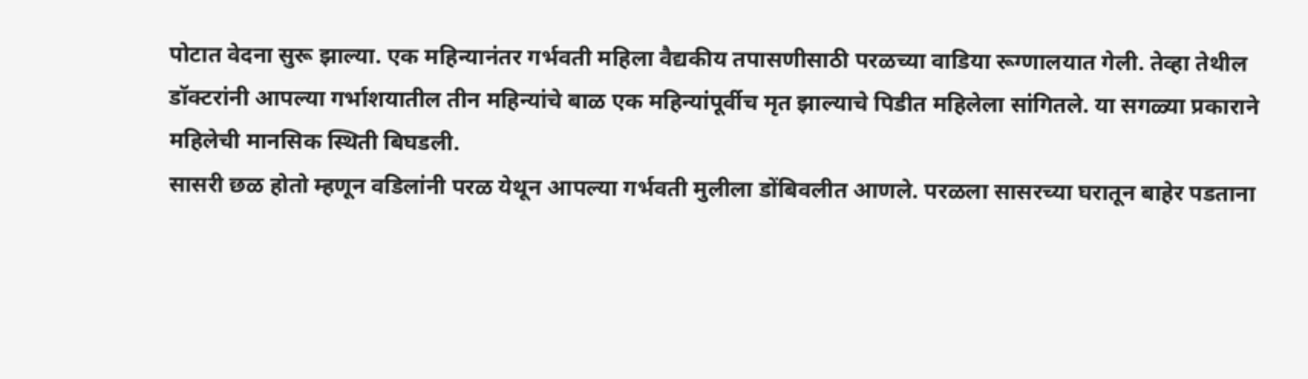पोटात वेदना सुरू झाल्या. एक महिन्यानंतर गर्भवती महिला वैद्यकीय तपासणीसाठी परळच्या वाडिया रूग्णालयात गेली. तेव्हा तेथील डॉक्टरांनी आपल्या गर्भाशयातील तीन महिन्यांचे बाळ एक महिन्यांपूर्वीच मृत झाल्याचे पिडीत महिलेला सांगितले. या सगळ्या प्रकाराने महिलेची मानसिक स्थिती बिघडली.
सासरी छळ होतो म्हणून वडिलांनी परळ येथून आपल्या गर्भवती मुलीला डोंबिवलीत आणले. परळला सासरच्या घरातून बाहेर पडताना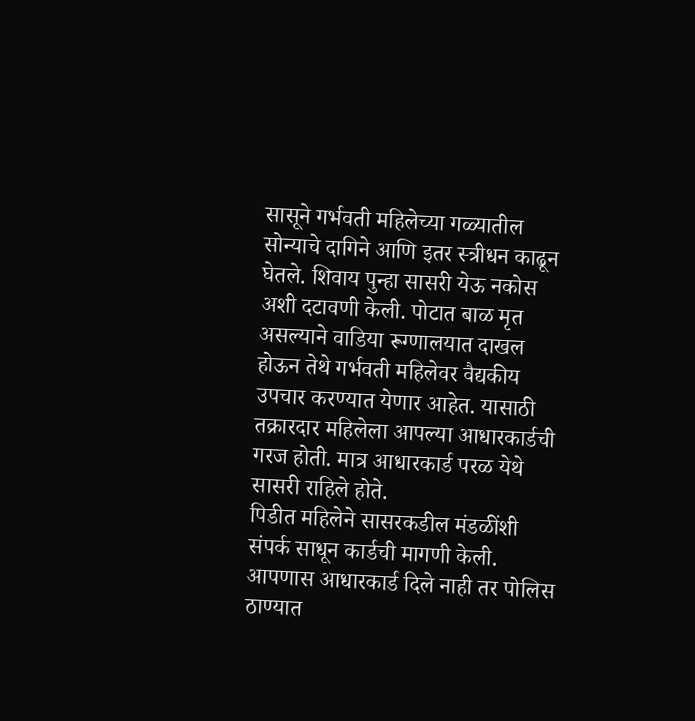सासूने गर्भवती महिलेच्या गळ्यातील सोन्याचे दागिने आणि इतर स्त्रीधन काढून घेतले. शिवाय पुन्हा सासरी येऊ नकोस अशी दटावणी केली. पोटात बाळ मृत असल्याने वाडिया रूग्णालयात दाखल होऊन तेथे गर्भवती महिलेवर वैद्यकीय उपचार करण्यात येणार आहेत. यासाठी तक्रारदार महिलेला आपल्या आधारकार्डची गरज होती. मात्र आधारकार्ड परळ येथे सासरी राहिले होते.
पिडीत महिलेने सासरकडील मंडळींशी संपर्क साधून कार्डची मागणी केली. आपणास आधारकार्ड दिले नाही तर पोलिस ठाण्यात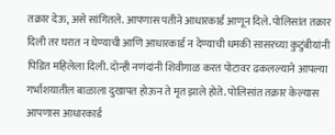तक्रार देऊ, असे सांगितले. आपणास पतीने आधारकार्ड आणून दिले. पोलिसांत तक्रार दिली तर घरात न घेण्याची आणि आधारकार्ड न देण्याची धमकी सासरच्या कुटुंबीयांनी पिडित महिलेला दिली. दोन्ही नणंदांनी शिवीगाळ करत पोटावर ढकलल्याने आपल्या गर्भाशयातील बाळाला दुखापत होऊन ते मृत झाले होते. पोलिसांत तक्रार केल्यास आपणास आधारकार्ड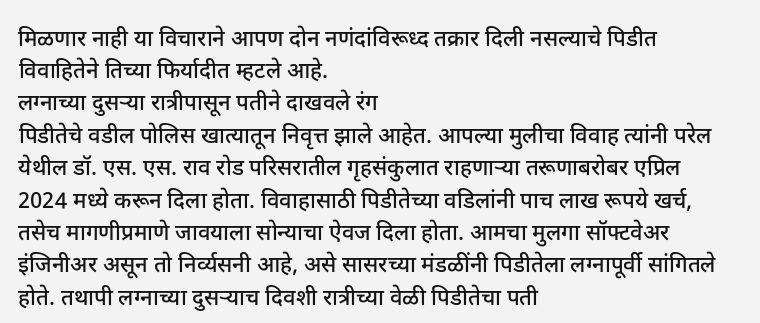मिळणार नाही या विचाराने आपण दोन नणंदांविरूध्द तक्रार दिली नसल्याचे पिडीत विवाहितेने तिच्या फिर्यादीत म्हटले आहे.
लग्नाच्या दुसऱ्या रात्रीपासून पतीने दाखवले रंग
पिडीतेचे वडील पोलिस खात्यातून निवृत्त झाले आहेत. आपल्या मुलीचा विवाह त्यांनी परेल येथील डॉ. एस. एस. राव रोड परिसरातील गृहसंकुलात राहणाऱ्या तरूणाबरोबर एप्रिल 2024 मध्ये करून दिला होता. विवाहासाठी पिडीतेच्या वडिलांनी पाच लाख रूपये खर्च, तसेच मागणीप्रमाणे जावयाला सोन्याचा ऐवज दिला होता. आमचा मुलगा सॉफ्टवेअर इंजिनीअर असून तो निर्व्यसनी आहे, असे सासरच्या मंडळींनी पिडीतेला लग्नापूर्वी सांगितले होते. तथापी लग्नाच्या दुसऱ्याच दिवशी रात्रीच्या वेळी पिडीतेचा पती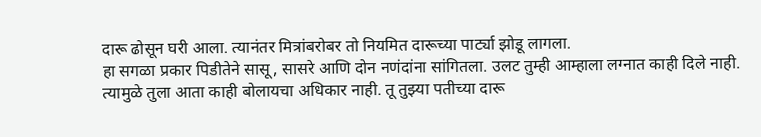दारू ढोसून घरी आला. त्यानंतर मित्रांबरोबर तो नियमित दारूच्या पार्ट्या झोडू लागला.
हा सगळा प्रकार पिडीतेने सासू, सासरे आणि दोन नणंदांना सांगितला. उलट तुम्ही आम्हाला लग्नात काही दिले नाही. त्यामुळे तुला आता काही बोलायचा अधिकार नाही. तू तुझ्या पतीच्या दारू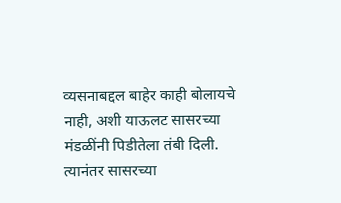व्यसनाबद्दल बाहेर काही बोलायचे नाही, अशी याऊलट सासरच्या मंडळींनी पिडीतेला तंबी दिली. त्यानंतर सासरच्या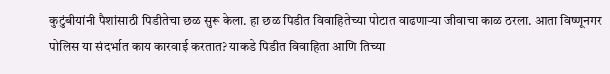कुटुंबीयांनी पैशांसाठी पिडीतेचा छळ सुरू केला. हा छळ पिडीत विवाहितेच्या पोटात वाढणाऱ्या जीवाचा काळ ठरला. आता विष्णूनगर पोलिस या संदर्भात काय कारवाई करतात? याकडे पिडीत विवाहिता आणि तिच्या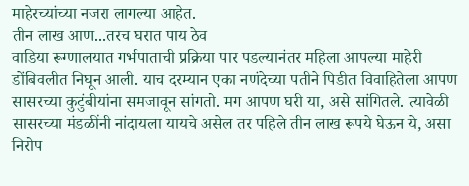माहेरच्यांच्या नजरा लागल्या आहेत.
तीन लाख आण...तरच घरात पाय ठेव
वाडिया रूग्णालयात गर्भपाताची प्रक्रिया पार पडल्यानंतर महिला आपल्या माहेरी डोंबिवलीत निघून आली. याच दरम्यान एका नणंदेच्या पतीने पिडीत विवाहितेला आपण सासरच्या कुटुंबीयांना समजावून सांगतो. मग आपण घरी या, असे सांगितले. त्यावेळी सासरच्या मंडळींनी नांदायला यायचे असेल तर पहिले तीन लाख रूपये घेऊन ये, असा निरोप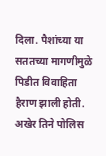दिला. पैशांच्या या सततच्या मागणीमुळे पिडीत विवाहिता हैराण झाली होती. अखेर तिने पोलिस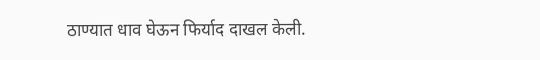ठाण्यात धाव घेऊन फिर्याद दाखल केली.